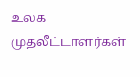உலக முதலீட்டாளர்கள்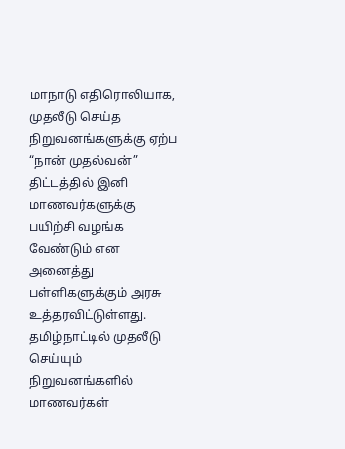மாநாடு எதிரொலியாக, முதலீடு செய்த நிறுவனங்களுக்கு ஏற்ப “நான் முதல்வன்” திட்டத்தில் இனி மாணவர்களுக்கு பயிற்சி வழங்க வேண்டும் என அனைத்து பள்ளிகளுக்கும் அரசு உத்தரவிட்டுள்ளது. தமிழ்நாட்டில் முதலீடு செய்யும் நிறுவனங்களில் மாணவர்கள்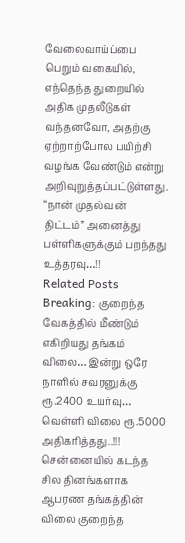வேலைவாய்ப்பை பெறும் வகையில், எந்தெந்த துறையில் அதிக முதலீடுகள் வந்தனவோ, அதற்கு ஏற்றாற்போல பயிற்சி வழங்க வேண்டும் என்று அறிவுறுத்தப்பட்டுள்ளது.
“நான் முதல்வன் திட்டம்” அனைத்து பள்ளிகளுக்கும் பறந்தது உத்தரவு…!!
Related Posts
Breaking: குறைந்த வேகத்தில் மீண்டும் எகிறியது தங்கம் விலை… இன்று ஒரே நாளில் சவரனுக்கு ரூ.2400 உயர்வு… வெள்ளி விலை ரூ.5000 அதிகரித்தது..!!!
சென்னையில் கடந்த சில தினங்களாக ஆபரண தங்கத்தின் விலை குறைந்த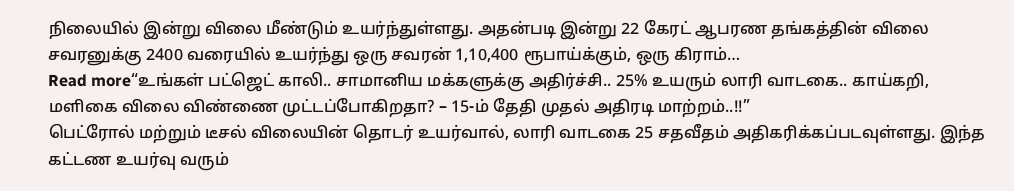நிலையில் இன்று விலை மீண்டும் உயர்ந்துள்ளது. அதன்படி இன்று 22 கேரட் ஆபரண தங்கத்தின் விலை சவரனுக்கு 2400 வரையில் உயர்ந்து ஒரு சவரன் 1,10,400 ரூபாய்க்கும், ஒரு கிராம்…
Read more“உங்கள் பட்ஜெட் காலி.. சாமானிய மக்களுக்கு அதிர்ச்சி.. 25% உயரும் லாரி வாடகை.. காய்கறி, மளிகை விலை விண்ணை முட்டப்போகிறதா? – 15-ம் தேதி முதல் அதிரடி மாற்றம்..!!”
பெட்ரோல் மற்றும் டீசல் விலையின் தொடர் உயர்வால், லாரி வாடகை 25 சதவீதம் அதிகரிக்கப்படவுள்ளது. இந்த கட்டண உயர்வு வரும்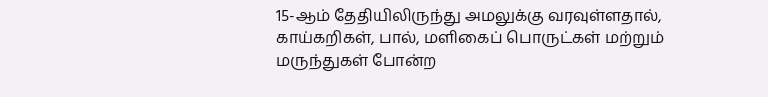15-ஆம் தேதியிலிருந்து அமலுக்கு வரவுள்ளதால், காய்கறிகள், பால், மளிகைப் பொருட்கள் மற்றும் மருந்துகள் போன்ற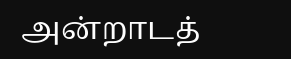அன்றாடத்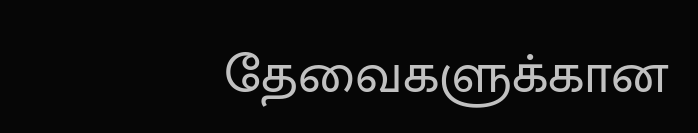தேவைகளுக்கான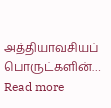அத்தியாவசியப் பொருட்களின்…
Read more